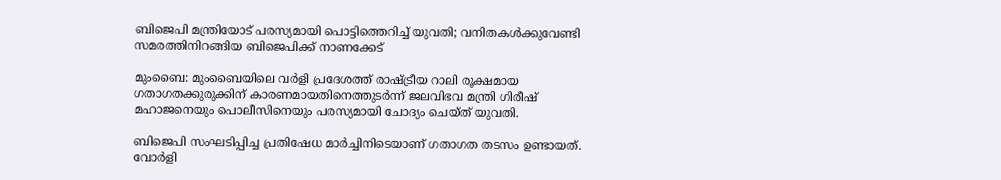ബിജെപി മന്ത്രിയോട് പരസ്യമായി പൊട്ടിത്തെറിച്ച്‌ യുവതി; വനിതകള്‍ക്കുവേണ്ടി സമരത്തിനിറങ്ങിയ ബിജെപിക്ക് നാണക്കേട്

മുംബൈ: മുംബൈയിലെ വർളി പ്രദേശത്ത് രാഷ്ട്രീയ റാലി രൂക്ഷമായ ഗതാഗതക്കുരുക്കിന് കാരണമായതിനെത്തുടർന്ന് ജലവിഭവ മന്ത്രി ഗിരീഷ് മഹാജനെയും പൊലീസിനെയും പരസ്യമായി ചോദ്യം ചെയ്ത് യുവതി.

ബിജെപി സംഘടിപ്പിച്ച പ്രതിഷേധ മാർച്ചിനിടെയാണ് ഗതാഗത തടസം ഉണ്ടായത്. വോർളി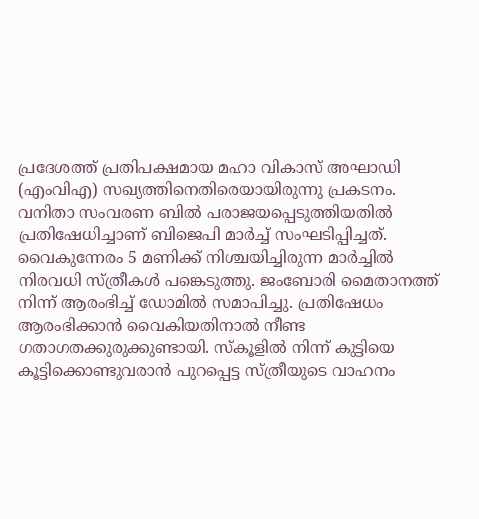പ്രദേശത്ത് പ്രതിപക്ഷമായ മഹാ വികാസ് അഘാഡി (എംവിഎ) സഖ്യത്തിനെതിരെയായിരുന്നു പ്രകടനം. വനിതാ സംവരണ ബില്‍ പരാജയപ്പെടുത്തിയതില്‍ പ്രതിഷേധിച്ചാണ് ബിജെപി മാർച്ച്‌ സംഘടിപ്പിച്ചത്. വൈകുന്നേരം 5 മണിക്ക് നിശ്ചയിച്ചിരുന്ന മാർച്ചില്‍ നിരവധി സ്ത്രീകള്‍ പങ്കെടുത്തു. ജംബോരി മൈതാനത്ത് നിന്ന് ആരംഭിച്ച്‌ ഡോമില്‍ സമാപിച്ചു. പ്രതിഷേധം ആരംഭിക്കാൻ വൈകിയതിനാല്‍ നീണ്ട ഗതാഗതക്കുരുക്കുണ്ടായി. സ്കൂളില്‍ നിന്ന് കുട്ടിയെ കൂട്ടിക്കൊണ്ടുവരാൻ പുറപ്പെട്ട സ്ത്രീയുടെ വാഹനം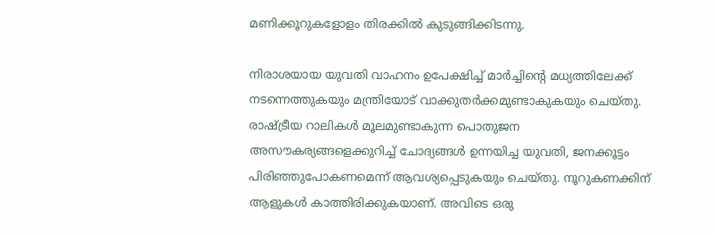മണിക്കൂറുകളോളം തിരക്കില്‍ കുടുങ്ങിക്കിടന്നു.

നിരാശയായ യുവതി വാഹനം ഉപേക്ഷിച്ച്‌ മാർച്ചിന്റെ മധ്യത്തിലേക്ക് നടന്നെത്തുകയും മന്ത്രിയോട് വാക്കുതർക്കമുണ്ടാകുകയും ചെയ്തു. രാഷ്ട്രീയ റാലികള്‍ മൂലമുണ്ടാകുന്ന പൊതുജന അസൗകര്യങ്ങളെക്കുറിച്ച്‌ ചോദ്യങ്ങള്‍ ഉന്നയിച്ച യുവതി, ജനക്കൂട്ടം പിരിഞ്ഞുപോകണമെന്ന് ആവശ്യപ്പെടുകയും ചെയ്തു. നൂറുകണക്കിന് ആളുകള്‍ കാത്തിരിക്കുകയാണ്. അവിടെ ഒരു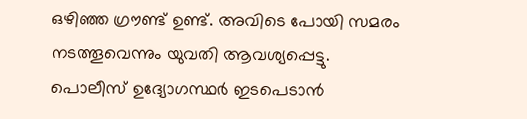ഒഴിഞ്ഞ ഗ്രൗണ്ട് ഉണ്ട്. അവിടെ പോയി സമരം നടത്തൂവെന്നും യുവതി ആവശ്യപ്പെട്ടു. പൊലീസ് ഉദ്യോഗസ്ഥർ ഇടപെടാൻ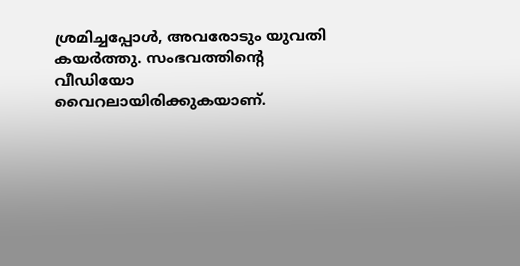ശ്രമിച്ചപ്പോള്‍, അവരോടും യുവതി കയർത്തു. സംഭവത്തിന്റെ വീഡിയോ വൈറലായിരിക്കുകയാണ്.